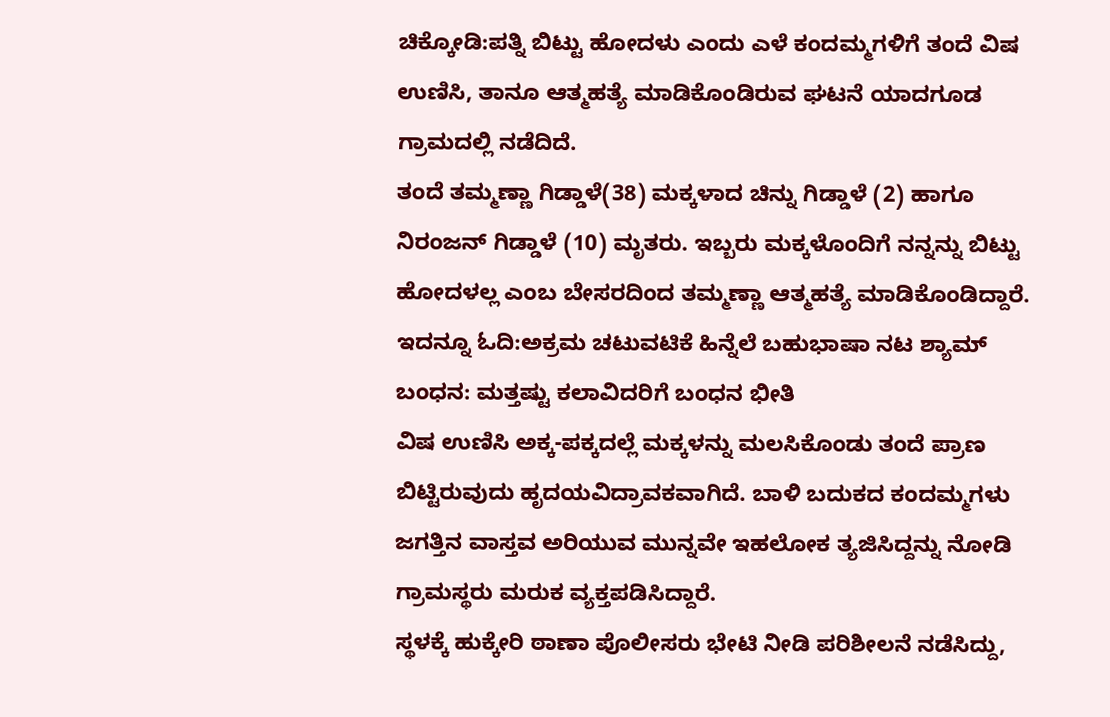ಚಿಕ್ಕೋಡಿ:ಪತ್ನಿ ಬಿಟ್ಟು ಹೋದಳು ಎಂದು ಎಳೆ ಕಂದಮ್ಮಗಳಿಗೆ ತಂದೆ ವಿಷ ಉಣಿಸಿ, ತಾನೂ ಆತ್ಮಹತ್ಯೆ ಮಾಡಿಕೊಂಡಿರುವ ಘಟನೆ ಯಾದಗೂಡ ಗ್ರಾಮದಲ್ಲಿ ನಡೆದಿದೆ.
ತಂದೆ ತಮ್ಮಣ್ಣಾ ಗಿಡ್ಡಾಳೆ(38) ಮಕ್ಕಳಾದ ಚಿನ್ನು ಗಿಡ್ಡಾಳೆ (2) ಹಾಗೂ ನಿರಂಜನ್ ಗಿಡ್ಡಾಳೆ (10) ಮೃತರು. ಇಬ್ಬರು ಮಕ್ಕಳೊಂದಿಗೆ ನನ್ನನ್ನು ಬಿಟ್ಟು ಹೋದಳಲ್ಲ ಎಂಬ ಬೇಸರದಿಂದ ತಮ್ಮಣ್ಣಾ ಆತ್ಮಹತ್ಯೆ ಮಾಡಿಕೊಂಡಿದ್ದಾರೆ.
ಇದನ್ನೂ ಓದಿ:ಅಕ್ರಮ ಚಟುವಟಿಕೆ ಹಿನ್ನೆಲೆ ಬಹುಭಾಷಾ ನಟ ಶ್ಯಾಮ್ ಬಂಧನ: ಮತ್ತಷ್ಟು ಕಲಾವಿದರಿಗೆ ಬಂಧನ ಭೀತಿ
ವಿಷ ಉಣಿಸಿ ಅಕ್ಕ-ಪಕ್ಕದಲ್ಲೆ ಮಕ್ಕಳನ್ನು ಮಲಸಿಕೊಂಡು ತಂದೆ ಪ್ರಾಣ ಬಿಟ್ಟಿರುವುದು ಹೃದಯವಿದ್ರಾವಕವಾಗಿದೆ. ಬಾಳಿ ಬದುಕದ ಕಂದಮ್ಮಗಳು ಜಗತ್ತಿನ ವಾಸ್ತವ ಅರಿಯುವ ಮುನ್ನವೇ ಇಹಲೋಕ ತ್ಯಜಿಸಿದ್ದನ್ನು ನೋಡಿ ಗ್ರಾಮಸ್ಥರು ಮರುಕ ವ್ಯಕ್ತಪಡಿಸಿದ್ದಾರೆ.
ಸ್ಥಳಕ್ಕೆ ಹುಕ್ಕೇರಿ ಠಾಣಾ ಪೊಲೀಸರು ಭೇಟಿ ನೀಡಿ ಪರಿಶೀಲನೆ ನಡೆಸಿದ್ದು,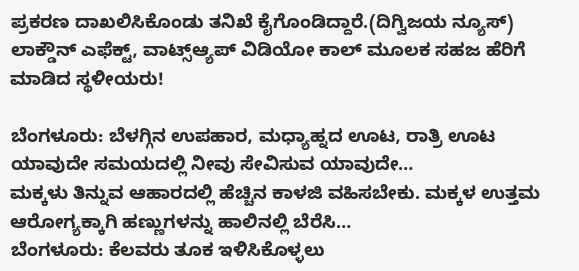ಪ್ರಕರಣ ದಾಖಲಿಸಿಕೊಂಡು ತನಿಖೆ ಕೈಗೊಂಡಿದ್ದಾರೆ.(ದಿಗ್ವಿಜಯ ನ್ಯೂಸ್)
ಲಾಕ್ಡೌನ್ ಎಫೆಕ್ಟ್, ವಾಟ್ಸ್ಆ್ಯಪ್ ವಿಡಿಯೋ ಕಾಲ್ ಮೂಲಕ ಸಹಜ ಹೆರಿಗೆ ಮಾಡಿದ ಸ್ಥಳೀಯರು!

ಬೆಂಗಳೂರು: ಬೆಳಗ್ಗಿನ ಉಪಹಾರ, ಮಧ್ಯಾಹ್ನದ ಊಟ, ರಾತ್ರಿ ಊಟ ಯಾವುದೇ ಸಮಯದಲ್ಲಿ ನೀವು ಸೇವಿಸುವ ಯಾವುದೇ…
ಮಕ್ಕಳು ತಿನ್ನುವ ಆಹಾರದಲ್ಲಿ ಹೆಚ್ಚಿನ ಕಾಳಜಿ ವಹಿಸಬೇಕು. ಮಕ್ಕಳ ಉತ್ತಮ ಆರೋಗ್ಯಕ್ಕಾಗಿ ಹಣ್ಣುಗಳನ್ನು ಹಾಲಿನಲ್ಲಿ ಬೆರೆಸಿ…
ಬೆಂಗಳೂರು: ಕೆಲವರು ತೂಕ ಇಳಿಸಿಕೊಳ್ಳಲು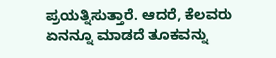ಪ್ರಯತ್ನಿಸುತ್ತಾರೆ. ಆದರೆ, ಕೆಲವರು ಏನನ್ನೂ ಮಾಡದೆ ತೂಕವನ್ನು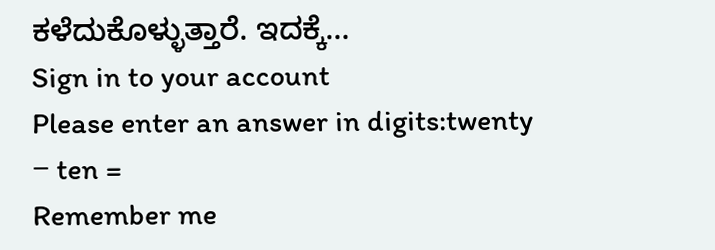ಕಳೆದುಕೊಳ್ಳುತ್ತಾರೆ. ಇದಕ್ಕೆ…
Sign in to your account
Please enter an answer in digits:twenty − ten =
Remember me